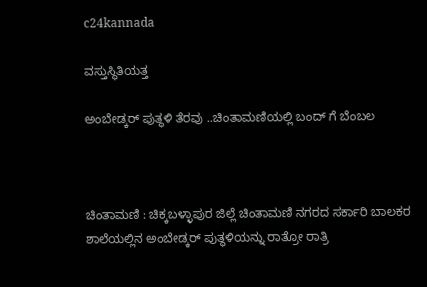c24kannada

ವಸ್ತುಸ್ಥಿತಿಯತ್ತ

ಅಂಬೇಡ್ಕರ್ ಪುತ್ಥಳಿ ತೆರವು ..ಚಿಂತಾಮಣಿಯಲ್ಲಿ ಬಂದ್ ಗೆ ಬೆಂಬಲ



ಚಿಂತಾಮಣಿ : ಚಿಕ್ಕಬಳ್ಳಾಪುರ ಜಿಲ್ಲೆ ಚಿಂತಾಮಣಿ ನಗರದ ಸರ್ಕಾರಿ ಬಾಲಕರ ಶಾಲೆಯಲ್ಲಿನ ಅಂಬೇಡ್ಕರ್ ಪುತ್ಥಳಿಯನ್ನು ರಾತ್ರೋ ರಾತ್ರಿ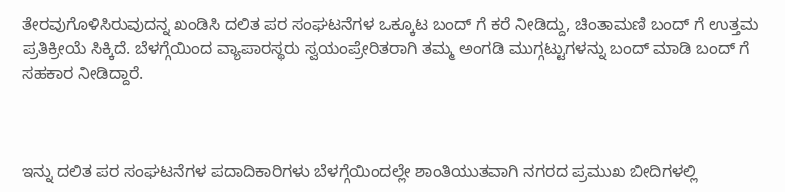ತೇರವುಗೊಳಿಸಿರುವುದನ್ನ‌ ಖಂಡಿಸಿ ದಲಿತ ಪರ ಸಂಘಟನೆಗಳ ಒಕ್ಕೂಟ ಬಂದ್ ಗೆ ಕರೆ ನೀಡಿದ್ದು, ಚಿಂತಾಮಣಿ ಬಂದ್ ಗೆ ಉತ್ತಮ‌ ಪ್ರತಿಕ್ರೀಯೆ ಸಿಕ್ಕಿದೆ. ಬೆಳಗ್ಗೆಯಿಂದ ವ್ಯಾಪಾರಸ್ಥರು ಸ್ವಯಂಪ್ರೇರಿತರಾಗಿ ತಮ್ಮ ಅಂಗಡಿ‌ ಮುಗ್ಗಟ್ಟುಗಳನ್ನು ಬಂದ್ ಮಾಡಿ ಬಂದ್ ಗೆ ಸಹಕಾರ ನೀಡಿದ್ದಾರೆ.



ಇನ್ನು ದಲಿತ ಪರ ಸಂಘಟನೆಗಳ ಪದಾದಿಕಾರಿಗಳು ಬೆಳಗ್ಗೆಯಿಂದಲ್ಲೇ ಶಾಂತಿಯುತವಾಗಿ ನಗರದ ಪ್ರಮುಖ ಬೀದಿಗಳಲ್ಲಿ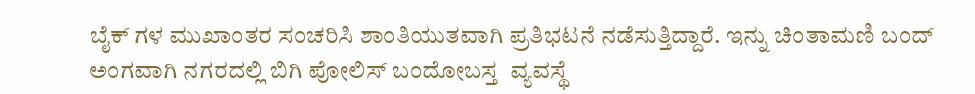ಬೈಕ್ ಗಳ ಮುಖಾಂತರ ಸಂಚರಿಸಿ ಶಾಂತಿಯುತವಾಗಿ ಪ್ರತಿಭಟನೆ ನಡೆಸುತ್ತಿದ್ದಾರೆ. ಇನ್ನು ಚಿಂತಾಮಣಿ ಬಂದ್ ಅಂಗವಾಗಿ ನಗರದಲ್ಲಿ ಬಿಗಿ ಪೋಲಿಸ್ ಬಂದೋಬಸ್ತ  ವ್ಯವಸ್ಥೆ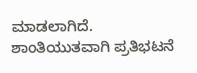ಮಾಡಲಾಗಿದೆ. ಶಾಂತಿಯುತವಾಗಿ ಪ್ರತಿಭಟನೆ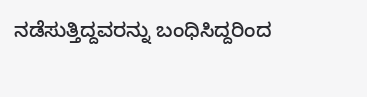ನಡೆಸುತ್ತಿದ್ದವರನ್ನು ಬಂಧಿಸಿದ್ದರಿಂದ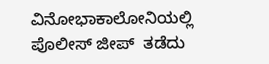ವಿನೋಭಾಕಾಲೋನಿಯಲ್ಲಿ ಪೊಲೀಸ್ ಜೀಪ್  ತಡೆದು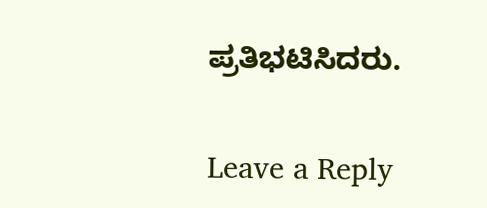ಪ್ರತಿಭಟಿಸಿದರು.

Leave a Reply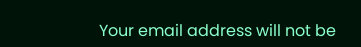Your email address will not be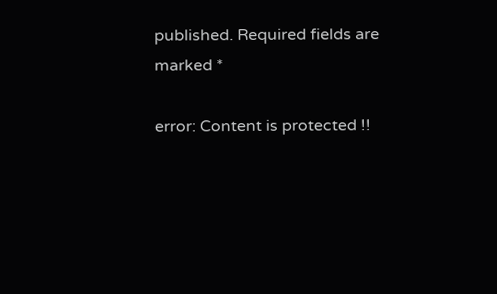published. Required fields are marked *

error: Content is protected !!